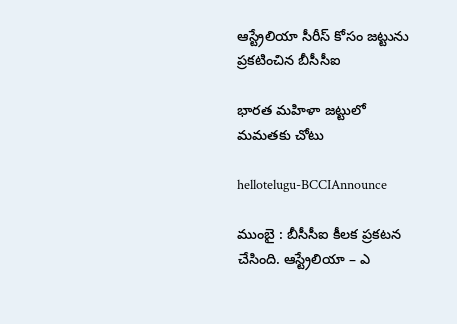ఆస్ట్రేలియా సీరీస్ కోసం జ‌ట్టును ప్ర‌క‌టించిన బీసీసీఐ

భార‌త మ‌హిళా జ‌ట్టులో మ‌మ‌త‌కు చోటు

hellotelugu-BCCIAnnounce

ముంబై : బీసీసీఐ కీల‌క ప్ర‌క‌ట‌న చేసింది. ఆస్ట్రేలియా – ఎ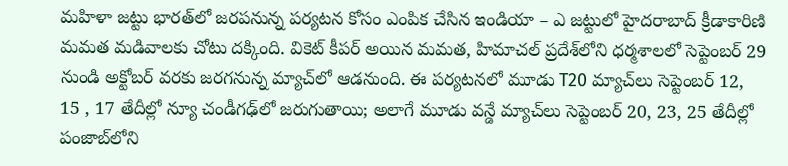మహిళా జట్టు భారత్‌లో జరపనున్న పర్యటన కోసం ఎంపిక చేసిన ఇండియా – ఎ జట్టులో హైదరాబాద్ క్రీడాకారిణి మమత మడివాలకు చోటు దక్కింది. వికెట్ కీపర్ అయిన మమత, హిమాచల్ ప్రదేశ్‌లోని ధర్మశాలలో సెప్టెంబర్ 29 నుండి అక్టోబర్ వరకు జరగనున్న మ్యాచ్‌లో ఆడనుంది. ఈ పర్యటనలో మూడు T20 మ్యాచ్‌లు సెప్టెంబర్ 12, 15 , 17 తేదీల్లో న్యూ చండీగఢ్‌లో జరుగుతాయి; అలాగే మూడు వన్డే మ్యాచ్‌లు సెప్టెంబర్ 20, 23, 25 తేదీల్లో పంజాబ్‌లోని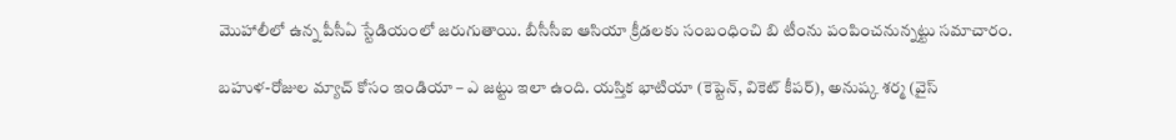మొహాలీలో ఉన్న పీసీఏ స్టేడియంలో జరుగుతాయి. బీసీసీఐ ఆసియా క్రీడలకు సంబంధించి బి టీంను పంపించ‌నున్న‌ట్టు స‌మాచారం.

బహుళ-రోజుల మ్యాచ్ కోసం ఇండియా – ఎ జ‌ట్టు ఇలా ఉంది. యస్తిక భాటియా (కెప్టెన్, వికెట్ కీపర్), అనుష్క శర్మ (వైస్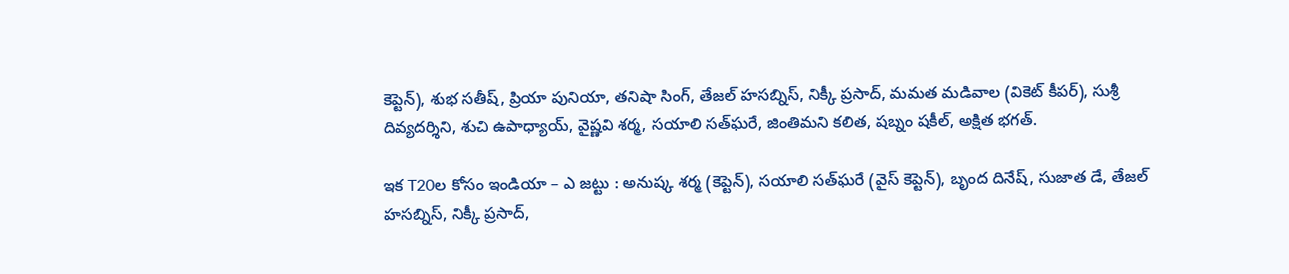కెప్టెన్), శుభ సతీష్, ప్రియా పునియా, తనిషా సింగ్, తేజల్ హసబ్నిస్, నిక్కీ ప్రసాద్, మమత మడివాల (వికెట్ కీపర్), సుశ్రీ దివ్యదర్శిని, శుచి ఉపాధ్యాయ్, వైష్ణవి శర్మ, సయాలి సత్‌ఘరే, జింతిమని కలిత, షబ్నం షకీల్, అక్షిత భగత్.

ఇక T20ల కోసం ఇండియా – ఎ జట్టు : అనుష్క శర్మ (కెప్టెన్), సయాలి సత్‌ఘరే (వైస్ కెప్టెన్), బృంద దినేష్, సుజాత డే, తేజల్ హసబ్నిస్, నిక్కీ ప్రసాద్,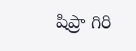షిప్రా గిరి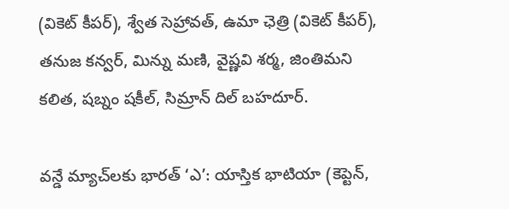(వికెట్ కీపర్), శ్వేత సెహ్రావత్, ఉమా ఛెత్రి (వికెట్ కీపర్), తనుజ కన్వర్, మిన్ను మణి, వైష్ణవి శర్మ, జింతిమని కలిత, షబ్నం షకీల్, సిమ్రాన్ దిల్ బహదూర్.

వన్డే మ్యాచ్‌లకు భారత్ ‘ఎ’: యాస్తిక భాటియా (కెప్టెన్,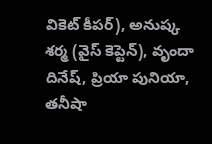వికెట్ కీపర్), అనుష్క శర్మ (వైస్ కెప్టెన్), వృందా దినేష్, ప్రియా పునియా, తనీషా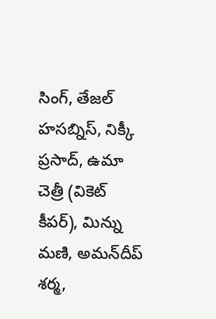సింగ్, తేజల్ హసబ్నిస్, నిక్కీ ప్రసాద్, ఉమా చెత్రీ (వికెట్ కీపర్), మిన్ను మణి, అమన్‌దీప్‌ శర్మ,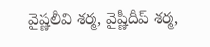వైష్ణలీవి శర్మ, వైష్ణీదీప్‌ శర్మ,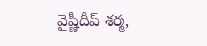వైష్ణీదీప్‌ శర్మ,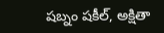షబ్నం షకీల్, అక్షితా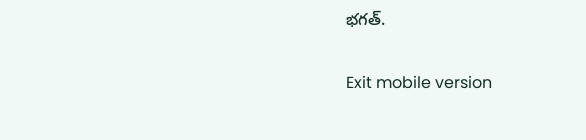భగత్.

Exit mobile version